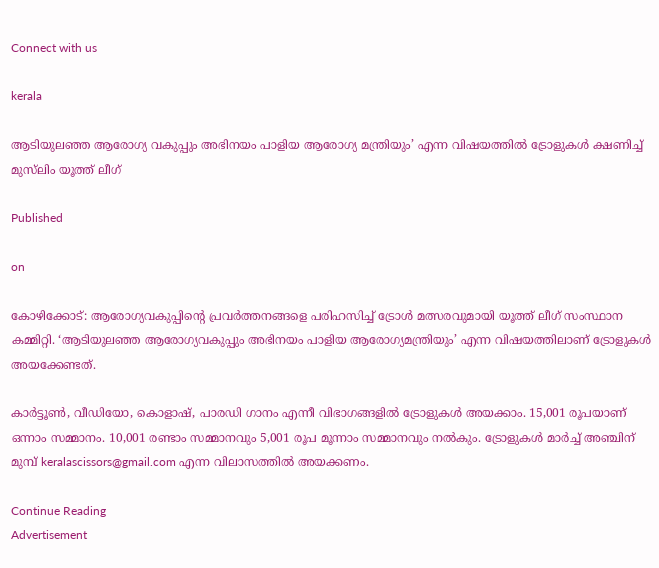Connect with us

kerala

ആടിയുലഞ്ഞ ആരോഗ്യ വകുപ്പും അഭിനയം പാളിയ ആരോഗ്യ മന്ത്രിയും’ എന്ന വിഷയത്തില്‍ ട്രോളുകള്‍ ക്ഷണിച്ച് മുസ്‌ലിം യൂത്ത് ലീഗ്‌

Published

on

കോഴിക്കോട്: ആരോഗ്യവകുപ്പിന്റെ പ്രവർത്തനങ്ങളെ പരിഹസിച്ച് ട്രോൾ മത്സരവുമായി യൂത്ത് ലീഗ് സംസ്ഥാന കമ്മിറ്റി. ‘ആടിയുലഞ്ഞ ആരോഗ്യവകുപ്പും അഭിനയം പാളിയ ആരോഗ്യമന്ത്രിയും’ എന്ന വിഷയത്തിലാണ് ട്രോളുകൾ അയക്കേണ്ടത്.

കാർട്ടൂൺ, വീഡിയോ, കൊളാഷ്, പാരഡി ഗാനം എന്നീ വിഭാഗങ്ങളിൽ ട്രോളുകൾ അയക്കാം. 15,001 രൂപയാണ് ഒന്നാം സമ്മാനം. 10,001 രണ്ടാം സമ്മാനവും 5,001 രൂപ മൂന്നാം സമ്മാനവും നൽകും. ട്രോളുകൾ മാർച്ച് അഞ്ചിന് മുമ്പ് keralascissors@gmail.com എന്ന വിലാസത്തിൽ അയക്കണം.

Continue Reading
Advertisement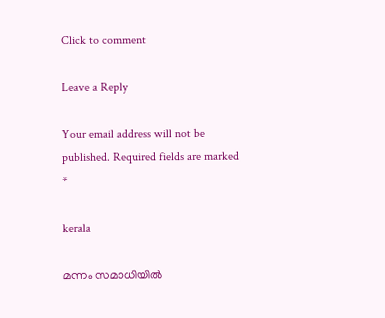Click to comment

Leave a Reply

Your email address will not be published. Required fields are marked *

kerala

മന്നം സമാധിയിൽ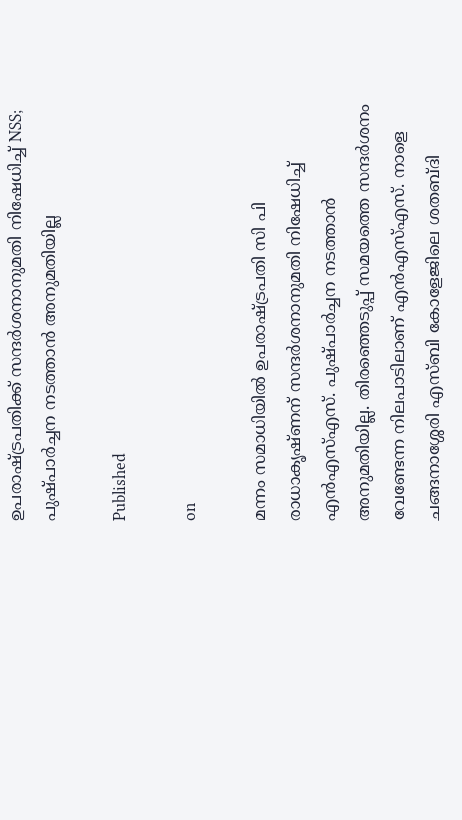ഉപരാഷ്ട്രപതിക്ക് സന്ദർശനാനുമതി നിഷേധിച്ച് NSS; പുഷ്പാർച്ചന നടത്താൻ അനുമതിയില്ല

Published

on

മന്നം സമാധിയിൽ ഉപരാഷ്ട്രപതി സി പി രാധാകൃഷ്ണന് സന്ദർശനാനുമതി നിഷേധിച്ച് എൻഎസ്എസ്. പുഷ്പാർച്ചന നടത്താൻ അനുമതിയില്ല. തിരഞ്ഞെടുപ്പ് സമയത്തെ സന്ദർശനം വേണ്ടേന്ന നിലപാടിലാണ് എൻഎസ്എസ്. നാളെ ചങ്ങനാശ്ശേരി എസ്ബി കോളേജിലെ ശതബ്‌ദി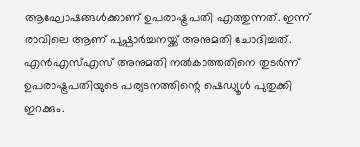ആഘോഷങ്ങൾക്കാണ് ഉപരാഷ്ട്രപതി എത്തുന്നത്. ഇന്ന് രാവിലെ ആണ് പുഷ്പാർച്ചനയ്ക്ക് അനുമതി ചോദിച്ചത്. എൻഎസ്എസ് അനുമതി നൽകാത്തതിനെ തുടർന്ന് ഉപരാഷ്ട്രപതിയുടെ പര്യടനത്തിന്റെ ഷെഡ്യൂൾ പുതുക്കി ഇറക്കും.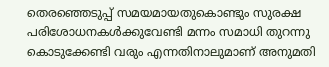തെരഞ്ഞെടുപ്പ് സമയമായതുകൊണ്ടും സുരക്ഷ പരിശോധനകൾക്കുവേണ്ടി മന്നം സമാധി തുറന്നു കൊടുക്കേണ്ടി വരും എന്നതിനാലുമാണ് അനുമതി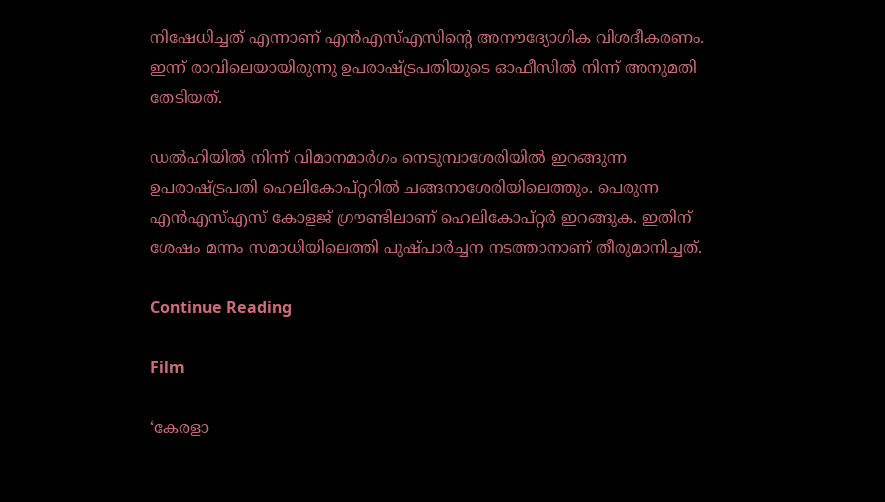നിഷേധിച്ചത് എന്നാണ് എൻഎസ്എസിന്റെ അനൗദ്യോഗിക വിശദീകരണം. ഇന്ന് രാവിലെയായിരുന്നു ഉപരാഷ്ട്രപതിയുടെ ഓഫീസിൽ നിന്ന് അനുമതി തേടിയത്.

ഡൽഹിയിൽ നിന്ന് വിമാനമാർഗം നെടുമ്പാശേരിയിൽ ഇറങ്ങുന്ന ഉപരാഷ്ട്രപതി ഹെലികോപ്റ്ററിൽ ചങ്ങനാശേരിയിലെത്തും. പെരുന്ന എൻഎസ്എസ് കോളജ് ഗ്രൗണ്ടിലാണ് ഹെലികോപ്റ്റർ ഇറങ്ങുക. ഇതിന് ശേഷം മന്നം സമാധിയിലെത്തി പുഷ്പാർച്ചന നടത്താനാണ് തീരുമാനിച്ചത്.

Continue Reading

Film

‘കേരളാ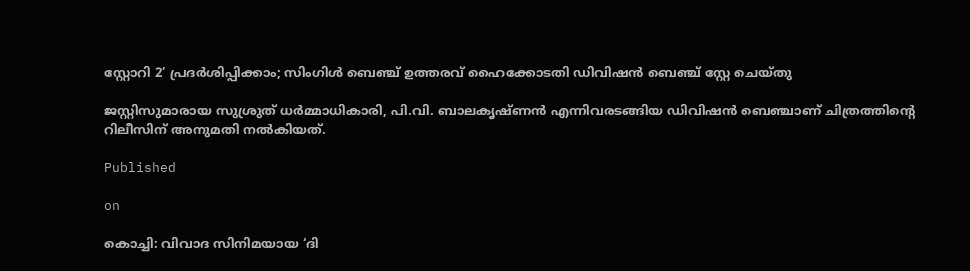സ്റ്റോറി 2’ പ്രദര്‍ശിപ്പിക്കാം; സിംഗിള്‍ ബെഞ്ച് ഉത്തരവ് ഹൈക്കോടതി ഡിവിഷന്‍ ബെഞ്ച് സ്റ്റേ ചെയ്തു

ജസ്റ്റിസുമാരായ സുശ്രുത് ധര്‍മ്മാധികാരി, പി.വി. ബാലകൃഷ്ണന്‍ എന്നിവരടങ്ങിയ ഡിവിഷന്‍ ബെഞ്ചാണ് ചിത്രത്തിന്റെ റിലീസിന് അനുമതി നല്‍കിയത്.

Published

on

കൊച്ചി: വിവാദ സിനിമയായ ‘ദി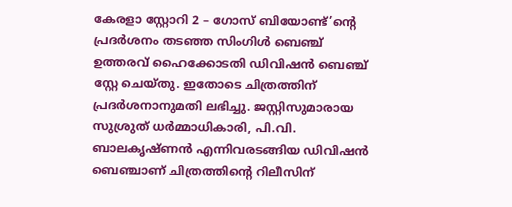കേരളാ സ്റ്റോറി 2 – ഗോസ് ബിയോണ്ട്’ന്റെ പ്രദര്‍ശനം തടഞ്ഞ സിംഗിള്‍ ബെഞ്ച് ഉത്തരവ് ഹൈക്കോടതി ഡിവിഷന്‍ ബെഞ്ച് സ്റ്റേ ചെയ്തു. ഇതോടെ ചിത്രത്തിന് പ്രദര്‍ശനാനുമതി ലഭിച്ചു. ജസ്റ്റിസുമാരായ സുശ്രുത് ധര്‍മ്മാധികാരി, പി.വി. ബാലകൃഷ്ണന്‍ എന്നിവരടങ്ങിയ ഡിവിഷന്‍ ബെഞ്ചാണ് ചിത്രത്തിന്റെ റിലീസിന്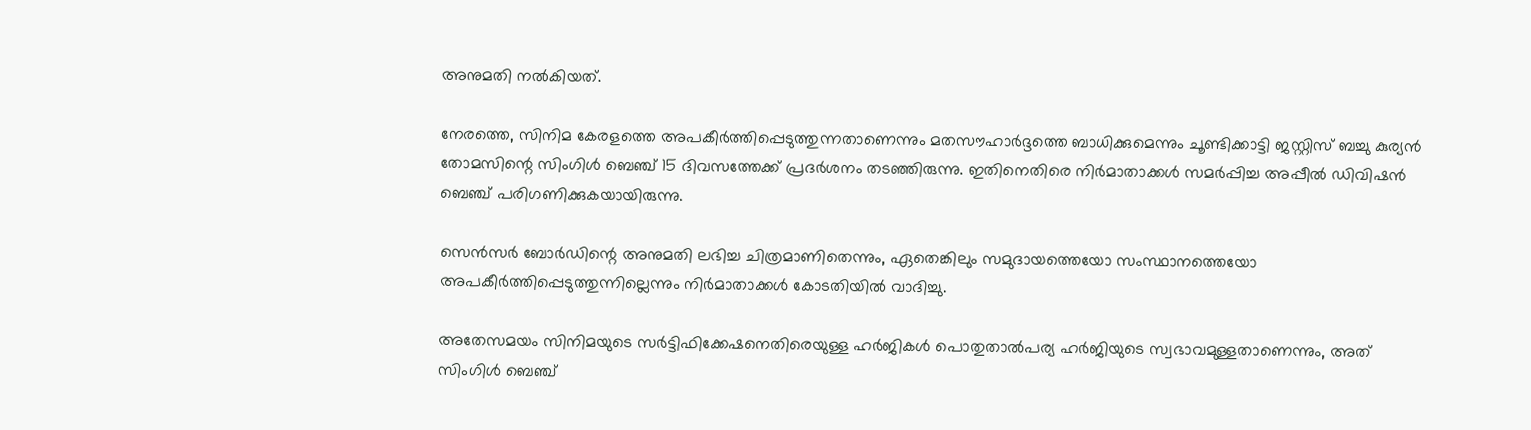അനുമതി നല്‍കിയത്.

നേരത്തെ, സിനിമ കേരളത്തെ അപകീര്‍ത്തിപ്പെടുത്തുന്നതാണെന്നും മതസൗഹാര്‍ദ്ദത്തെ ബാധിക്കുമെന്നും ചൂണ്ടിക്കാട്ടി ജസ്റ്റിസ് ബച്ചു കുര്യന്‍ തോമസിന്റെ സിംഗിള്‍ ബെഞ്ച് 15 ദിവസത്തേക്ക് പ്രദര്‍ശനം തടഞ്ഞിരുന്നു. ഇതിനെതിരെ നിര്‍മാതാക്കള്‍ സമര്‍പ്പിച്ച അപ്പീല്‍ ഡിവിഷന്‍ ബെഞ്ച് പരിഗണിക്കുകയായിരുന്നു.

സെന്‍സര്‍ ബോര്‍ഡിന്റെ അനുമതി ലഭിച്ച ചിത്രമാണിതെന്നും, ഏതെങ്കിലും സമുദായത്തെയോ സംസ്ഥാനത്തെയോ അപകീര്‍ത്തിപ്പെടുത്തുന്നില്ലെന്നും നിര്‍മാതാക്കള്‍ കോടതിയില്‍ വാദിച്ചു.

അതേസമയം സിനിമയുടെ സര്‍ട്ടിഫിക്കേഷനെതിരെയുള്ള ഹര്‍ജികള്‍ പൊതുതാല്‍പര്യ ഹര്‍ജിയുടെ സ്വഭാവമുള്ളതാണെന്നും, അത് സിംഗിള്‍ ബെഞ്ച്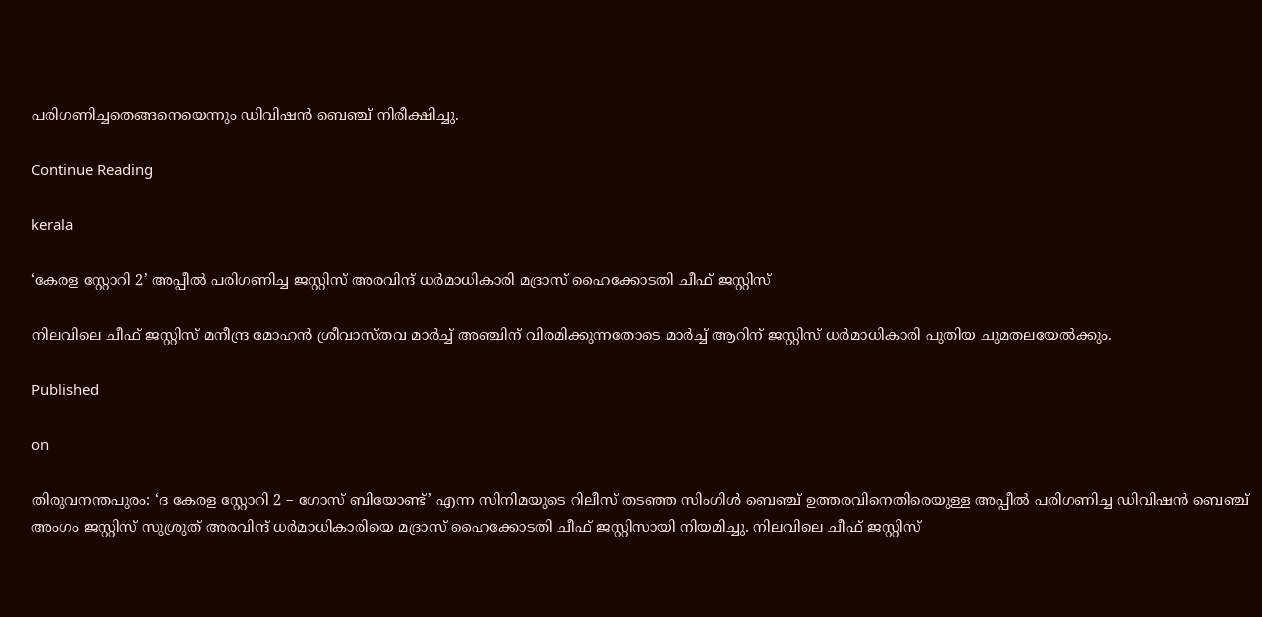പരിഗണിച്ചതെങ്ങനെയെന്നും ഡിവിഷന്‍ ബെഞ്ച് നിരീക്ഷിച്ചു.

Continue Reading

kerala

‘കേരള സ്റ്റോറി 2’ അപ്പീല്‍ പരിഗണിച്ച ജസ്റ്റിസ് അരവിന്ദ് ധര്‍മാധികാരി മദ്രാസ് ഹൈക്കോടതി ചീഫ് ജസ്റ്റിസ്

നിലവിലെ ചീഫ് ജസ്റ്റിസ് മനീന്ദ്ര മോഹന്‍ ശ്രീവാസ്തവ മാര്‍ച്ച് അഞ്ചിന് വിരമിക്കുന്നതോടെ മാര്‍ച്ച് ആറിന് ജസ്റ്റിസ് ധര്‍മാധികാരി പുതിയ ചുമതലയേല്‍ക്കും.

Published

on

തിരുവനന്തപുരം: ‘ദ കേരള സ്റ്റോറി 2 – ഗോസ് ബിയോണ്ട്’ എന്ന സിനിമയുടെ റിലീസ് തടഞ്ഞ സിംഗിള്‍ ബെഞ്ച് ഉത്തരവിനെതിരെയുള്ള അപ്പീല്‍ പരിഗണിച്ച ഡിവിഷന്‍ ബെഞ്ച് അംഗം ജസ്റ്റിസ് സുശ്രുത് അരവിന്ദ് ധര്‍മാധികാരിയെ മദ്രാസ് ഹൈക്കോടതി ചീഫ് ജസ്റ്റിസായി നിയമിച്ചു. നിലവിലെ ചീഫ് ജസ്റ്റിസ്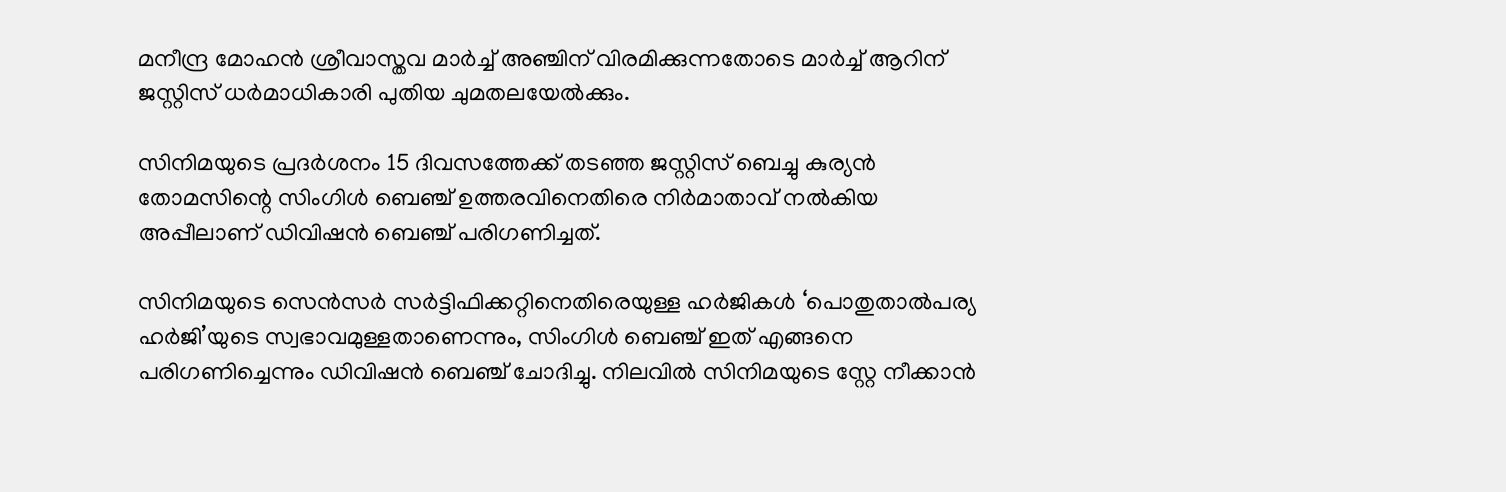മനീന്ദ്ര മോഹന്‍ ശ്രീവാസ്തവ മാര്‍ച്ച് അഞ്ചിന് വിരമിക്കുന്നതോടെ മാര്‍ച്ച് ആറിന് ജസ്റ്റിസ് ധര്‍മാധികാരി പുതിയ ചുമതലയേല്‍ക്കും.

സിനിമയുടെ പ്രദര്‍ശനം 15 ദിവസത്തേക്ക് തടഞ്ഞ ജസ്റ്റിസ് ബെച്ചു കുര്യന്‍ തോമസിന്റെ സിംഗിള്‍ ബെഞ്ച് ഉത്തരവിനെതിരെ നിര്‍മാതാവ് നല്‍കിയ അപ്പീലാണ് ഡിവിഷന്‍ ബെഞ്ച് പരിഗണിച്ചത്.

സിനിമയുടെ സെന്‍സര്‍ സര്‍ട്ടിഫിക്കറ്റിനെതിരെയുള്ള ഹര്‍ജികള്‍ ‘പൊതുതാല്‍പര്യ ഹര്‍ജി’യുടെ സ്വഭാവമുള്ളതാണെന്നും, സിംഗിള്‍ ബെഞ്ച് ഇത് എങ്ങനെ പരിഗണിച്ചെന്നും ഡിവിഷന്‍ ബെഞ്ച് ചോദിച്ചു. നിലവില്‍ സിനിമയുടെ സ്റ്റേ നീക്കാന്‍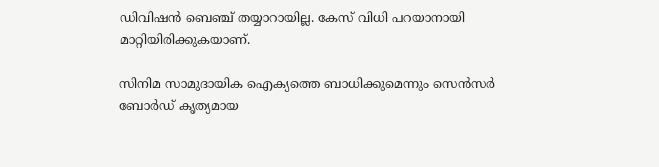ഡിവിഷന്‍ ബെഞ്ച് തയ്യാറായില്ല. കേസ് വിധി പറയാനായി മാറ്റിയിരിക്കുകയാണ്.

സിനിമ സാമുദായിക ഐക്യത്തെ ബാധിക്കുമെന്നും സെന്‍സര്‍ ബോര്‍ഡ് കൃത്യമായ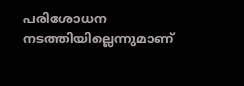പരിശോധന നടത്തിയില്ലെന്നുമാണ്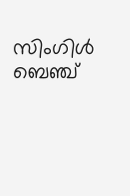സിംഗിള്‍ ബെഞ്ച്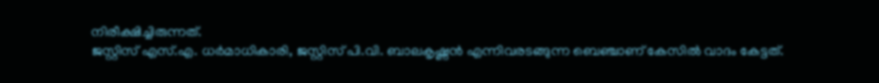നിരീക്ഷിച്ചിരുന്നത്.
ജസ്റ്റിസ് എസ്.എ. ധര്‍മാധികാരി, ജസ്റ്റിസ് പി.വി. ബാലകൃഷ്ണന്‍ എന്നിവരടങ്ങുന്ന ബെഞ്ചാണ് കേസില്‍ വാദം കേട്ടത്.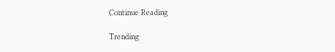Continue Reading

Trending